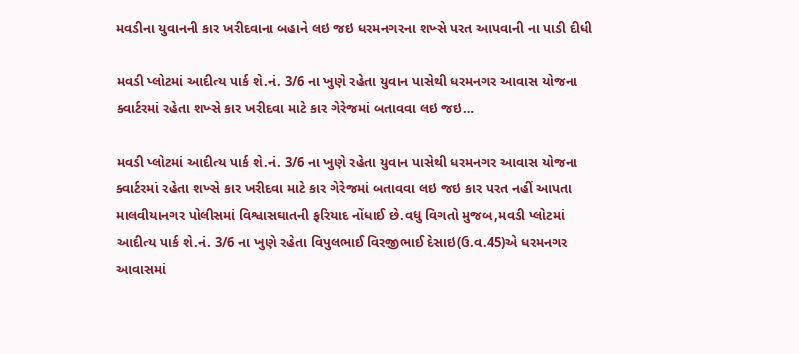મવડીના યુવાનની કાર ખરીદવાના બહાને લઇ જઇ ધરમનગરના શખ્સે પરત આપવાની ના પાડી દીધી

મવડી પ્લોટમાં આદીત્ય પાર્ક શે.નં. 3/6 ના ખુણે રહેતા યુવાન પાસેથી ધરમનગર આવાસ યોજના ક્વાર્ટરમાં રહેતા શખ્સે કાર ખરીદવા માટે કાર ગેરેજમાં બતાવવા લઇ જઇ…

મવડી પ્લોટમાં આદીત્ય પાર્ક શે.નં. 3/6 ના ખુણે રહેતા યુવાન પાસેથી ધરમનગર આવાસ યોજના ક્વાર્ટરમાં રહેતા શખ્સે કાર ખરીદવા માટે કાર ગેરેજમાં બતાવવા લઇ જઇ કાર પરત નહીં આપતા માલવીયાનગર પોલીસમાં વિશ્વાસઘાતની ફરિયાદ નોંધાઈ છે.વધુ વિગતો મુજબ,મવડી પ્લોટમાં આદીત્ય પાર્ક શે.નં. 3/6 ના ખુણે રહેતા વિપુલભાઈ વિરજીભાઈ દેસાઇ(ઉ.વ.45)એ ધરમનગર આવાસમાં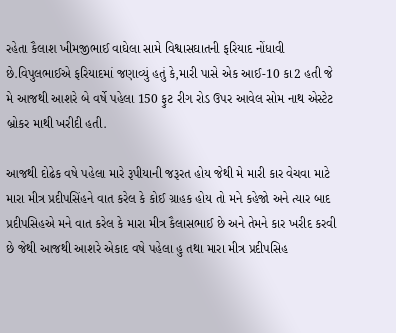રહેતા કૈલાશ ખીમજીભાઈ વાઘેલા સામે વિશ્વાસઘાતની ફરિયાદ નોંધાવી છે.વિપુલભાઈએ ફરિયાદમાં જણાવ્યું હતું કે,મારી પાસે એક આઈ-10 કા2 હતી જે મે આજથી આશરે બે વર્ષે પહેલા 150 ફુટ રીગ રોડ ઉપર આવેલ સોમ નાથ એસ્ટેટ બ્રોકર માથી ખરીદી હતી.

આજથી દોઢેક વષે પહેલા મારે રૂપીયાની જરૂરત હોય જેથી મે મારી કાર વેચવા માટે મારા મીત્ર પ્રદીપસિંહને વાત કરેલ કે કોઈ ગ્રાહક હોય તો મને કહેજો અને ત્યાર બાદ પ્રદીપસિહએ મને વાત કરેલ કે મારા મીત્ર કૈલાસભાઈ છે અને તેમને કાર ખરીદ કરવી છે જેથી આજથી આશરે એકાદ વષે પહેલા હુ તથા મારા મીત્ર પ્રદીપસિહ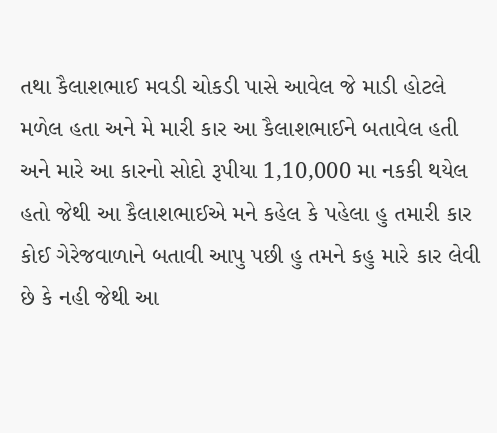તથા કૈલાશભાઈ મવડી ચોકડી પાસે આવેલ જે માડી હોટલે મળેલ હતા અને મે મારી કાર આ કૈલાશભાઈને બતાવેલ હતી અને મારે આ કારનો સોદો રૂપીયા 1,10,000 મા નકકી થયેલ હતો જેથી આ કૈલાશભાઈએ મને કહેલ કે પહેલા હુ તમારી કાર કોઈ ગેરેજવાળાને બતાવી આપુ પછી હુ તમને કહુ મારે કાર લેવી છે કે નહી જેથી આ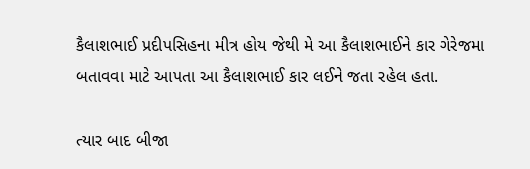કૈલાશભાઈ પ્રદીપસિહના મીત્ર હોય જેથી મે આ કૈલાશભાઈને કાર ગેરેજમા બતાવવા માટે આપતા આ કૈલાશભાઈ કાર લઈને જતા રહેલ હતા.

ત્યાર બાદ બીજા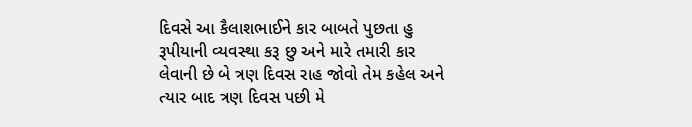દિવસે આ કૈલાશભાઈને કાર બાબતે પુછતા હુ રૂપીયાની વ્યવસ્થા કરૂ છુ અને મારે તમારી કાર લેવાની છે બે ત્રણ દિવસ રાહ જોવો તેમ કહેલ અને ત્યાર બાદ ત્રણ દિવસ પછી મે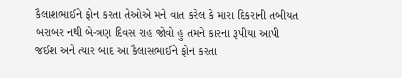કૈલાશભાઈને ફોન કરતા તેઓએ મને વાત કરેલ કે મારા દિકરાની તબીયત બરાબર નથી બે-ત્રણ દિવસ રાહ જોવો હુ તમને કારના રૂપીયા આપી જઈશ અને ત્યાર બાદ આ કૈલાસભાઈને ફોન કરતા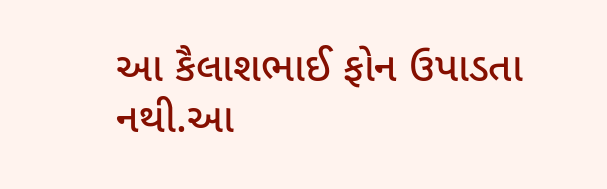આ કૈલાશભાઈ ફોન ઉપાડતા નથી.આ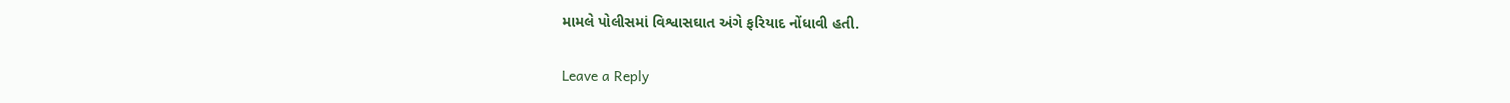મામલે પોલીસમાં વિશ્વાસઘાત અંગે ફરિયાદ નોંધાવી હતી.

Leave a Reply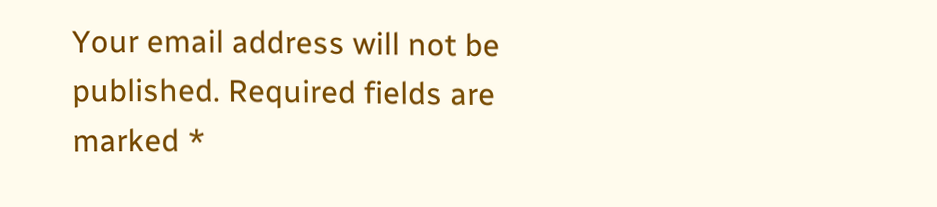Your email address will not be published. Required fields are marked *